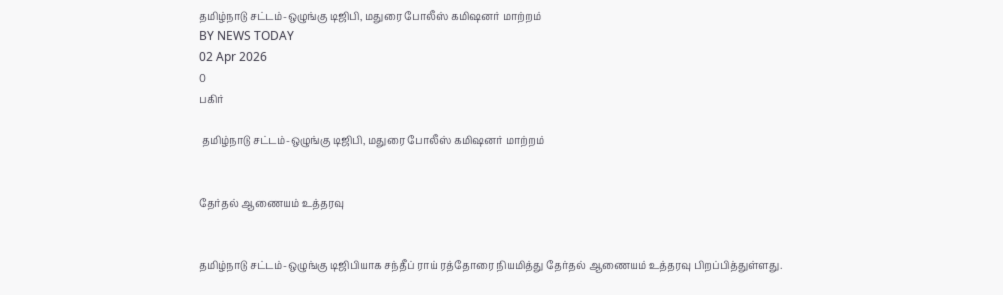தமிழ்நாடு சட்டம்-ஒழுங்கு டிஜிபி, மதுரை போலீஸ் கமிஷனர் மாற்றம்
BY NEWS TODAY
02 Apr 2026
0
பகிர்

 தமிழ்நாடு சட்டம்-ஒழுங்கு டிஜிபி, மதுரை போலீஸ் கமிஷனர் மாற்றம்


தேர்தல் ஆணையம் உத்தரவு


தமிழ்நாடு சட்டம்-ஒழுங்கு டிஜிபியாக சந்தீப் ராய் ரத்தோரை நியமித்து தேர்தல் ஆணையம் உத்தரவு பிறப்பித்துள்ளது.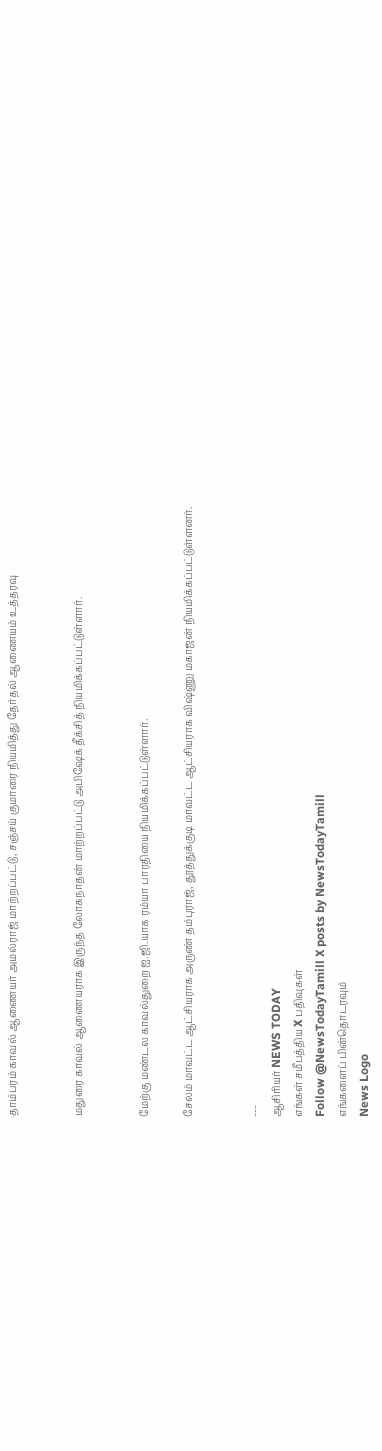தாம்பரம் காவல் ஆணையர் அமல்ராஜ் மாற்றப்பட்டு, சஞ்சய் குமாரை நியமித்து தேர்தல் ஆணையம் உத்தரவு


மதுரை காவல் ஆணையராக இருந்த லோகநாதன் மாற்றப்பட்டு அபிஷேக் தீக்சித் நியமிக்கப்பட்டுள்ளார்.


மேற்கு மண்டல காவல்துறை ஐ.ஜி.யாக ரம்யா பாரதியை நியமிக்கப்பட்டுள்ளார்.

சேலம் மாவட்ட ஆட்சியராக அருண் தம்புராஜ், தூத்துக்குடி மாவட்ட ஆட்சியராக விஷ்ணு மகாஜன் நியமிக்கப்பட்டுள்ளனர்.


---
ஆசிரியர் NEWS TODAY
எங்கள் சமீபத்திய X பதிவுகள்
Follow @NewsTodayTamill X posts by NewsTodayTamill
எங்களைப் பின்தொடரவும்
News Logo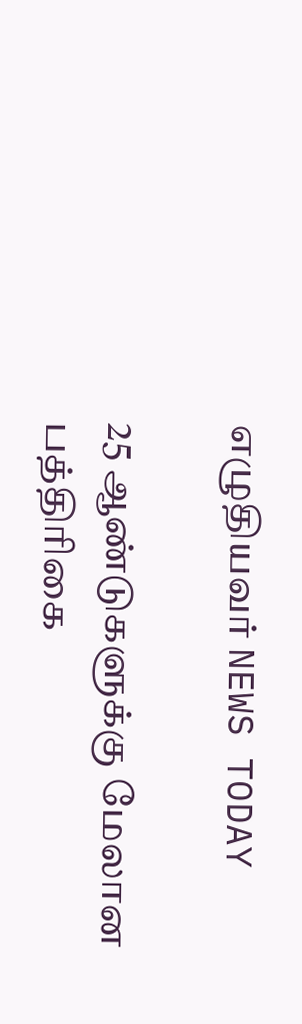எழுதியவர் NEWS TODAY

25 ஆண்டுகளுக்கு மேலான பத்திரிகை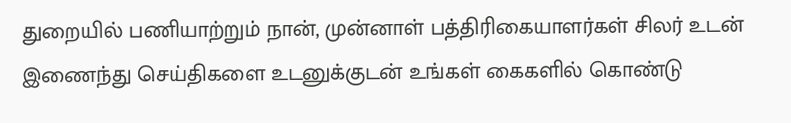துறையில் பணியாற்றும் நான், முன்னாள் பத்திரிகையாளர்கள் சிலர் உடன் இணைந்து செய்திகளை உடனுக்குடன் உங்கள் கைகளில் கொண்டு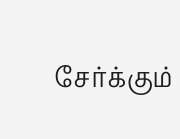சேர்க்கும்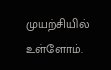முயற்சியில் உள்ளோம்.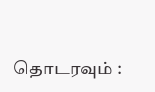தொடரவும் :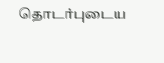தொடர்புடைய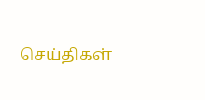செய்திகள்